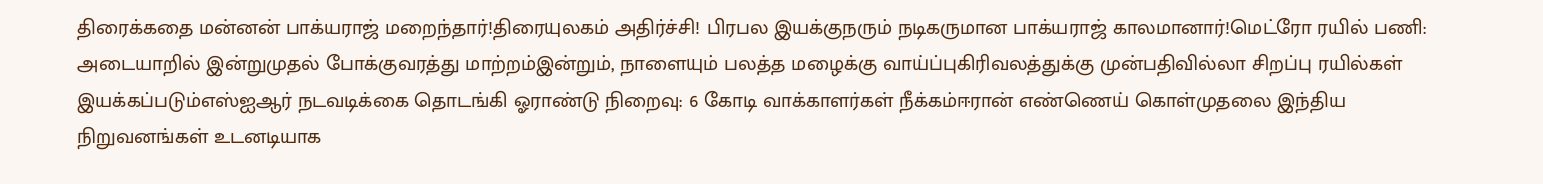திரைக்கதை மன்னன் பாக்யராஜ் மறைந்தார்!திரையுலகம் அதிர்ச்சி! பிரபல இயக்குநரும் நடிகருமான பாக்யராஜ் காலமானார்!மெட்ரோ ரயில் பணி: அடையாறில் இன்றுமுதல் போக்குவரத்து மாற்றம்இன்றும், நாளையும் பலத்த மழைக்கு வாய்ப்புகிரிவலத்துக்கு முன்பதிவில்லா சிறப்பு ரயில்கள் இயக்கப்படும்எஸ்ஐஆர் நடவடிக்கை தொடங்கி ஓராண்டு நிறைவு: 6 கோடி வாக்காளர்கள் நீக்கம்ஈரான் எண்ணெய் கொள்முதலை இந்திய நிறுவனங்கள் உடனடியாக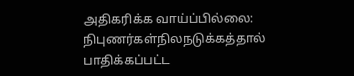அதிகரிக்க வாய்ப்பில்லை: நிபுணர்கள்நிலநடுக்கத்தால் பாதிக்கப்பட்ட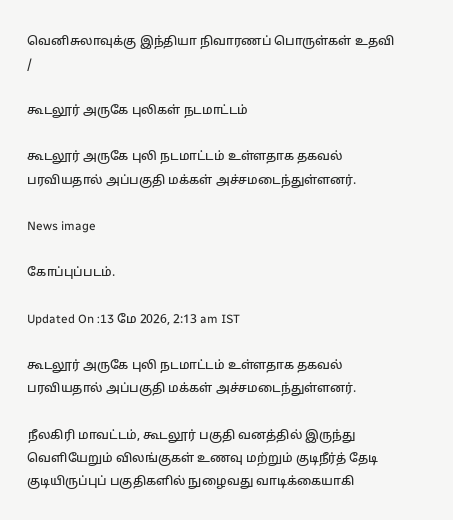வெனிசுலாவுக்கு இந்தியா நிவாரணப் பொருள்கள் உதவி
/

கூடலூர் அருகே புலிகள் நடமாட்டம்

கூடலூர் அருகே புலி நடமாட்டம் உள்ளதாக தகவல் பரவியதால் அப்பகுதி மக்கள் அச்சமடைந்துள்ளனர்.

News image

கோப்புப்படம்.

Updated On :13 மே 2026, 2:13 am IST

கூடலூர் அருகே புலி நடமாட்டம் உள்ளதாக தகவல் பரவியதால் அப்பகுதி மக்கள் அச்சமடைந்துள்ளனர்.

நீலகிரி மாவட்டம், கூடலூர் பகுதி வனத்தில் இருந்து வெளியேறும் விலங்குகள் உணவு மற்றும் குடிநீர்த் தேடி குடியிருப்புப் பகுதிகளில் நுழைவது வாடிக்கையாகி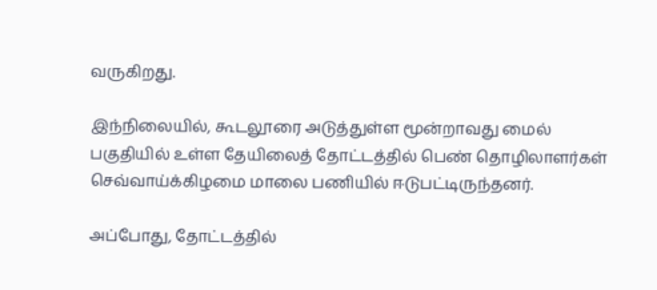வருகிறது.

இந்நிலையில், கூடலூரை அடுத்துள்ள மூன்றாவது மைல் பகுதியில் உள்ள தேயிலைத் தோட்டத்தில் பெண் தொழிலாளர்கள் செவ்வாய்க்கிழமை மாலை பணியில் ஈடுபட்டிருந்தனர்.

அப்போது, தோட்டத்தில்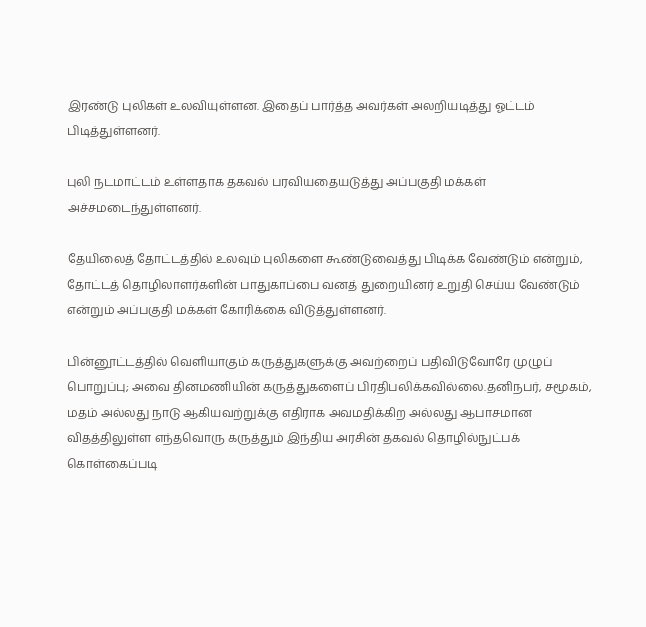இரண்டு புலிகள் உலவியுள்ளன. இதைப் பார்த்த அவர்கள் அலறியடித்து ஓட்டம் பிடித்துள்ளனர்.

புலி நடமாட்டம் உள்ளதாக தகவல் பரவியதையடுத்து அப்பகுதி மக்கள் அச்சமடைந்துள்ளனர்.

தேயிலைத் தோட்டத்தில் உலவும் புலிகளை கூண்டுவைத்து பிடிக்க வேண்டும் என்றும், தோட்டத் தொழிலாளர்களின் பாதுகாப்பை வனத் துறையினர் உறுதி செய்ய வேண்டும் என்றும் அப்பகுதி மக்கள் கோரிக்கை விடுத்துள்ளனர்.

பின்னூட்டத்தில் வெளியாகும் கருத்துகளுக்கு அவற்றைப் பதிவிடுவோரே முழுப் பொறுப்பு; அவை தினமணியின் கருத்துகளைப் பிரதிபலிக்கவில்லை.தனிநபர், சமூகம், மதம் அல்லது நாடு ஆகியவற்றுக்கு எதிராக அவமதிக்கிற அல்லது ஆபாசமான விதத்திலுள்ள எந்தவொரு கருத்தும் இந்திய அரசின் தகவல் தொழில்நுட்பக் கொள்கைப்படி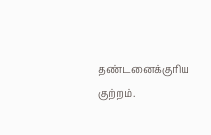தண்டனைக்குரிய குற்றம்.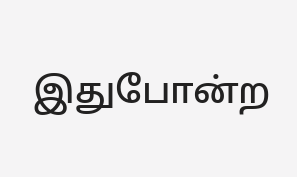இதுபோன்ற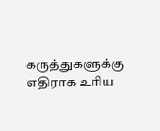கருத்துகளுக்கு எதிராக உரிய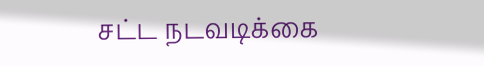சட்ட நடவடிக்கை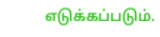எடுக்கப்படும்.